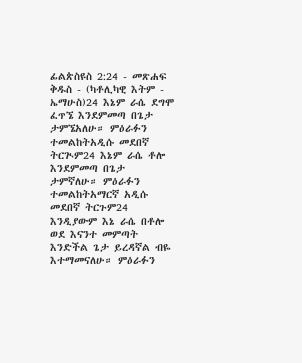ፊልጵስዩስ 2:24 - መጽሐፍ ቅዱስ - (ካቶሊካዊ እትም - ኤማሁስ)24 እኔም ራሴ ደግሞ ፈጥኜ እንደምመጣ በጌታ ታምኜአለሁ። ምዕራፉን ተመልከትአዲሱ መደበኛ ትርጒም24 እኔም ራሴ ቶሎ እንደምመጣ በጌታ ታምኛለሁ። ምዕራፉን ተመልከትአማርኛ አዲሱ መደበኛ ትርጉም24 እንዲያውም እኔ ራሴ በቶሎ ወደ እናንተ መምጣት እንድችል ጌታ ይረዳኛል ብዬ እተማመናለሁ። ምዕራፉን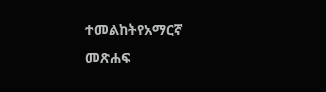ተመልከትየአማርኛ መጽሐፍ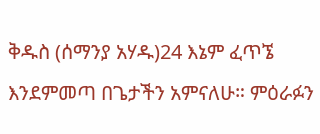ቅዱስ (ሰማንያ አሃዱ)24 እኔም ፈጥኜ እንደምመጣ በጌታችን አምናለሁ። ምዕራፉን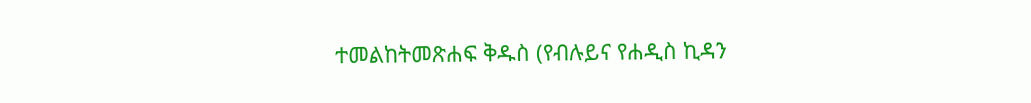ተመልከትመጽሐፍ ቅዱስ (የብሉይና የሐዲስ ኪዳን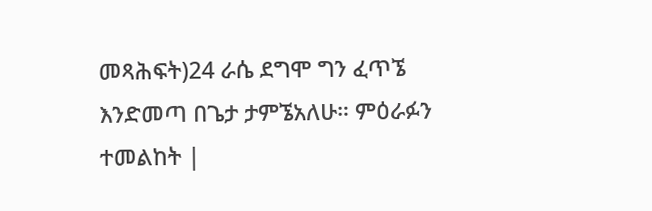መጻሕፍት)24 ራሴ ደግሞ ግን ፈጥኜ እንድመጣ በጌታ ታምኜአለሁ። ምዕራፉን ተመልከት |